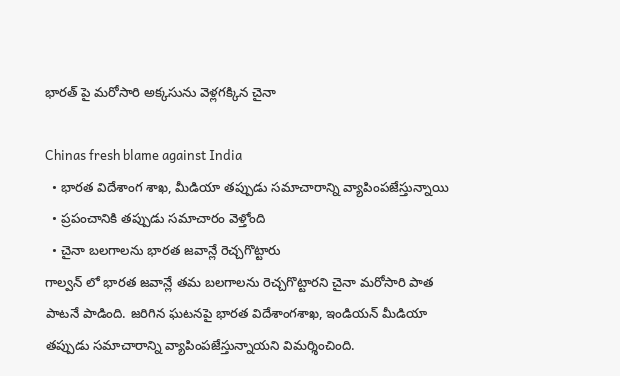భారత్ పై మరోసారి అక్కసును వెళ్లగక్కిన చైనా

Chinas fresh blame against India
  • భారత విదేశాంగ శాఖ, మీడియా తప్పుడు సమాచారాన్ని వ్యాపింపజేస్తున్నాయి
  • ప్రపంచానికి తప్పుడు సమాచారం వెళ్తోంది
  • చైనా బలగాలను భారత జవాన్లే రెచ్చగొట్టారు
గాల్వన్ లో భారత జవాన్లే తమ బలగాలను రెచ్చగొట్టారని చైనా మరోసారి పాత పాటనే పాడింది. జరిగిన ఘటనపై భారత విదేశాంగశాఖ, ఇండియన్ మీడియా తప్పుడు సమాచారాన్ని వ్యాపింపజేస్తున్నాయని విమర్శించింది.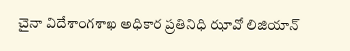చైనా విదేశాంగశాఖ అధికార ప్రతినిధి ఝావో లిజియాన్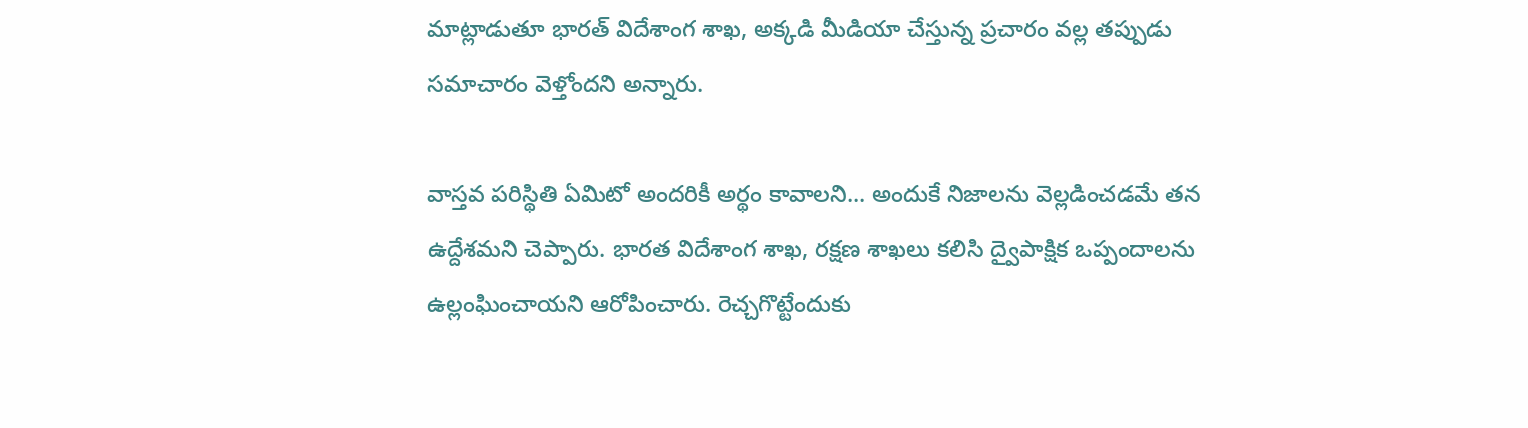మాట్లాడుతూ భారత్ విదేశాంగ శాఖ, అక్కడి మీడియా చేస్తున్న ప్రచారం వల్ల తప్పుడు సమాచారం వెళ్తోందని అన్నారు.

వాస్తవ పరిస్థితి ఏమిటో అందరికీ అర్థం కావాలని... అందుకే నిజాలను వెల్లడించడమే తన ఉద్దేశమని చెప్పారు. భారత విదేశాంగ శాఖ, రక్షణ శాఖలు కలిసి ద్వైపాక్షిక ఒప్పందాలను ఉల్లంఘించాయని ఆరోపించారు. రెచ్చగొట్టేందుకు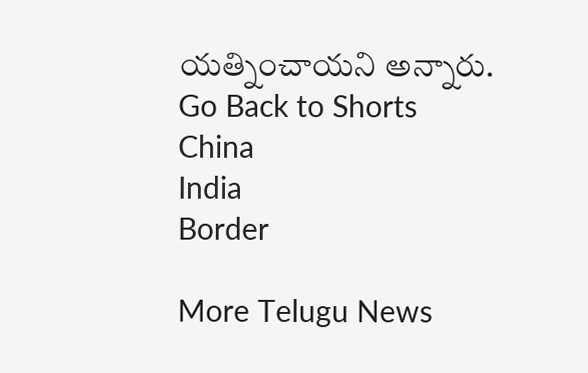యత్నించాయని అన్నారు.
Go Back to Shorts
China
India
Border

More Telugu News